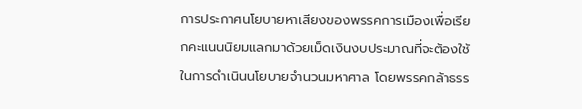การประกาศนโยบายหาเสียงของพรรคการเมืองเพื่อเรียกคะแนนนิยมแลกมาด้วยเม็ดเงินงบประมาณที่จะต้องใช้ในการดำเนินนโยบายจำนวนมหาศาล โดยพรรคกล้าธรร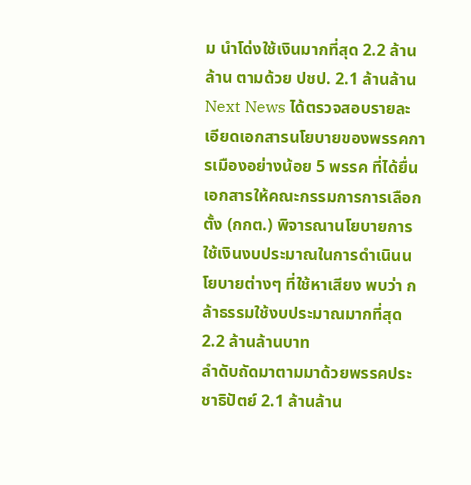ม นำโด่งใช้เงินมากที่สุด 2.2 ล้านล้าน ตามด้วย ปชป. 2.1 ล้านล้าน
Next News ได้ตรวจสอบรายละเอียดเอกสารนโยบายของพรรคการเมืองอย่างน้อย 5 พรรค ที่ได้ยื่นเอกสารให้คณะกรรมการการเลือกตั้ง (กกต.) พิจารณานโยบายการใช้เงินงบประมาณในการดำเนินนโยบายต่างๆ ที่ใช้หาเสียง พบว่า กล้าธรรมใช้งบประมาณมากที่สุด 2.2 ล้านล้านบาท
ลำดับถัดมาตามมาด้วยพรรคประชาธิปัตย์ 2.1 ล้านล้าน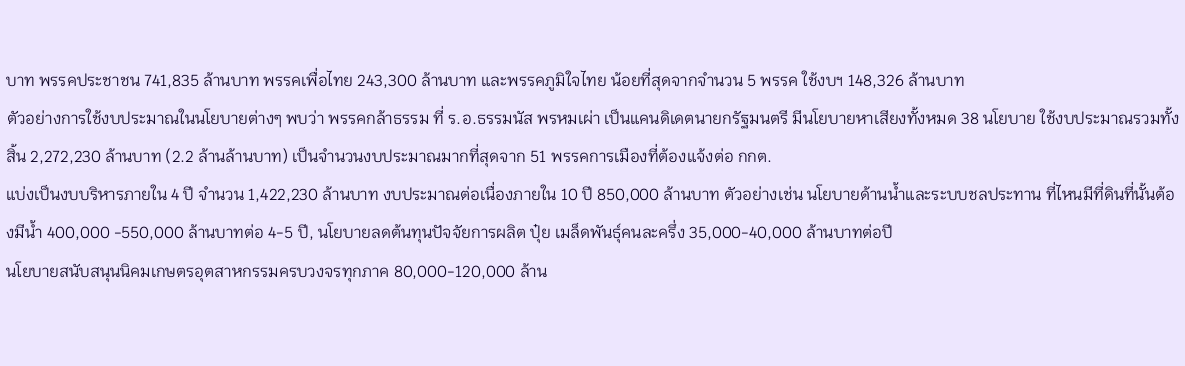บาท พรรคประชาชน 741,835 ล้านบาท พรรคเพื่อไทย 243,300 ล้านบาท และพรรคภูมิใจไทย น้อยที่สุดจากจำนวน 5 พรรค ใช้งบฯ 148,326 ล้านบาท
ตัวอย่างการใช้งบประมาณในนโยบายต่างๆ พบว่า พรรคกล้าธรรม ที่ ร.อ.ธรรมนัส พรหมเผ่า เป็นแคนดิเดตนายกรัฐมนตรี มีนโยบายหาเสียงทั้งหมด 38 นโยบาย ใช้งบประมาณรวมทั้งสิ้น 2,272,230 ล้านบาท (2.2 ล้านล้านบาท) เป็นจำนวนงบประมาณมากที่สุดจาก 51 พรรคการเมืองที่ต้องแจ้งต่อ กกต.
แบ่งเป็นงบบริหารภายใน 4 ปี จำนวน 1,422,230 ล้านบาท งบประมาณต่อเนื่องภายใน 10 ปี 850,000 ล้านบาท ตัวอย่างเช่น นโยบายด้านน้ำและระบบชลประทาน ที่ไหนมีที่ดินที่นั้นต้องมีน้ำ 400,000 -550,000 ล้านบาทต่อ 4-5 ปี, นโยบายลดต้นทุนปัจจัยการผลิต ปุ๋ย เมล็ดพันธุ์คนละครึ่ง 35,000-40,000 ล้านบาทต่อปี
นโยบายสนับสนุนนิคมเกษตรอุตสาหกรรมครบวงจรทุกภาค 80,000-120,000 ล้าน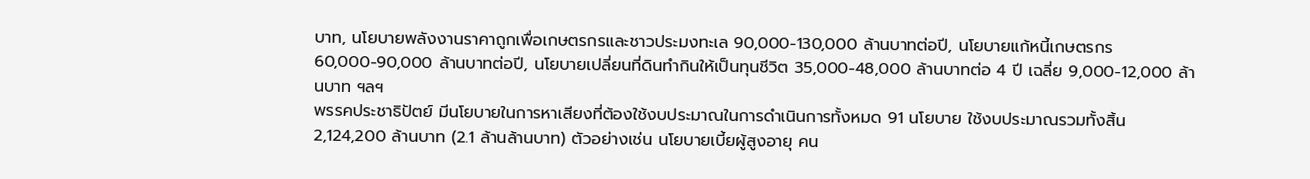บาท, นโยบายพลังงานราคาถูกเพื่อเกษตรกรและชาวประมงทะเล 90,000-130,000 ล้านบาทต่อปี, นโยบายแก้หนี้เกษตรกร 60,000-90,000 ล้านบาทต่อปี, นโยบายเปลี่ยนที่ดินทำกินให้เป็นทุนชีวิต 35,000-48,000 ล้านบาทต่อ 4 ปี เฉลี่ย 9,000-12,000 ล้านบาท ฯลฯ
พรรคประชาธิปัตย์ มีนโยบายในการหาเสียงที่ต้องใช้งบประมาณในการดำเนินการทั้งหมด 91 นโยบาย ใช้งบประมาณรวมทั้งสิ้น 2,124,200 ล้านบาท (2.1 ล้านล้านบาท) ตัวอย่างเช่น นโยบายเบี้ยผู้สูงอายุ คน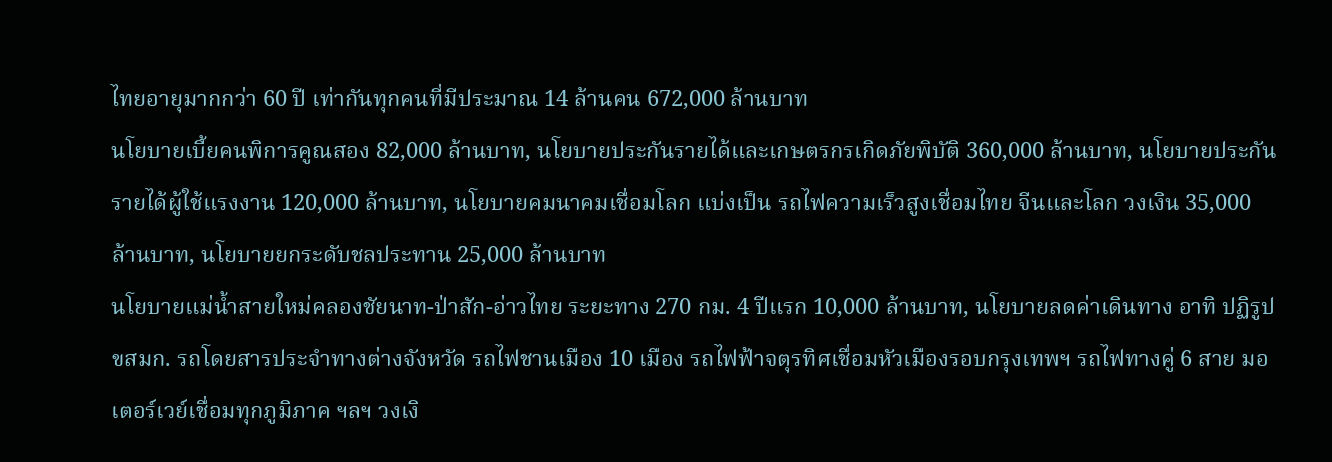ไทยอายุมากกว่า 60 ปี เท่ากันทุกคนที่มีประมาณ 14 ล้านคน 672,000 ล้านบาท
นโยบายเบี้ยคนพิการคูณสอง 82,000 ล้านบาท, นโยบายประกันรายได้และเกษตรกรเกิดภัยพิบัติ 360,000 ล้านบาท, นโยบายประกันรายได้ผู้ใช้แรงงาน 120,000 ล้านบาท, นโยบายคมนาคมเชื่อมโลก แบ่งเป็น รถไฟความเร็วสูงเชื่อมไทย จีนและโลก วงเงิน 35,000 ล้านบาท, นโยบายยกระดับชลประทาน 25,000 ล้านบาท
นโยบายแม่น้ำสายใหม่คลองชัยนาท-ป่าสัก-อ่าวไทย ระยะทาง 270 กม. 4 ปีแรก 10,000 ล้านบาท, นโยบายลดค่าเดินทาง อาทิ ปฏิรูป ขสมก. รถโดยสารประจำทางต่างจังหวัด รถไฟชานเมือง 10 เมือง รถไฟฟ้าจตุรทิศเชื่อมหัวเมืองรอบกรุงเทพฯ รถไฟทางคู่ 6 สาย มอเตอร์เวย์เชื่อมทุกภูมิภาค ฯลฯ วงเงิ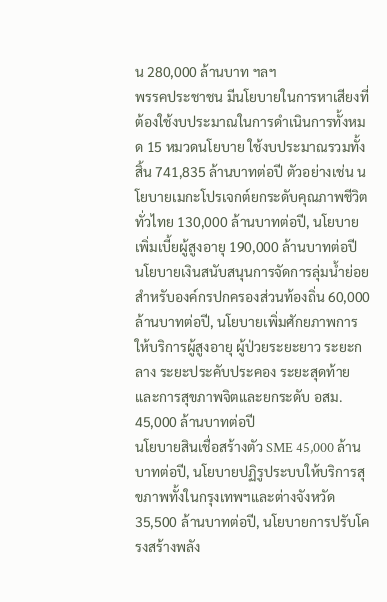น 280,000 ล้านบาท ฯลฯ
พรรคประชาชน มีนโยบายในการหาเสียงที่ต้องใช้งบประมาณในการดำเนินการทั้งหมด 15 หมวดนโยบาย ใช้งบประมาณรวมทั้งสิ้น 741,835 ล้านบาทต่อปี ตัวอย่างเช่น นโยบายเมกะโปรเจกต์ยกระดับคุณภาพชีวิตทั่วไทย 130,000 ล้านบาทต่อปี, นโยบายเพิ่มเบี้ยผู้สูงอายุ 190,000 ล้านบาทต่อปี
นโยบายเงินสนับสนุนการจัดการลุ่มน้ำย่อยสำหรับองค์กรปกครองส่วนท้องถิ่น 60,000 ล้านบาทต่อปี, นโยบายเพิ่มศักยภาพการให้บริการผู้สูงอายุ ผู้ป่วยระยะยาว ระยะกลาง ระยะประคับประคอง ระยะสุดท้ายและการสุขภาพจิตและยกระดับ อสม. 45,000 ล้านบาทต่อปี
นโยบายสินเชื่อสร้างตัว SME 45,000 ล้านบาทต่อปี, นโยบายปฏิรูประบบให้บริการสุขภาพทั้งในกรุงเทพฯและต่างจังหวัด 35,500 ล้านบาทต่อปี, นโยบายการปรับโครงสร้างพลัง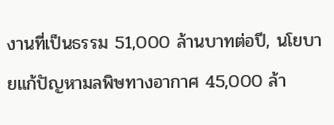งานที่เป็นธรรม 51,000 ล้านบาทต่อปี, นโยบายแก้ปัญหามลพิษทางอากาศ 45,000 ล้า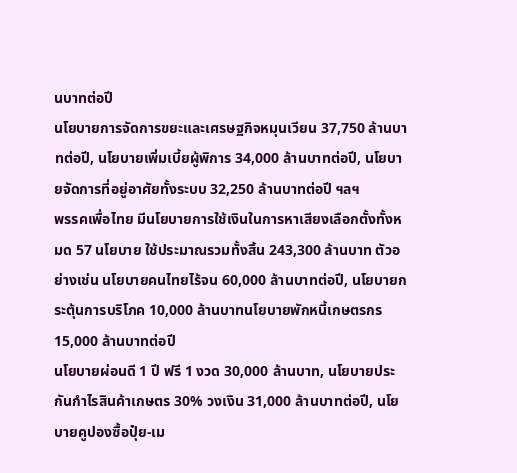นบาทต่อปี
นโยบายการจัดการขยะและเศรษฐกิจหมุนเวียน 37,750 ล้านบาทต่อปี, นโยบายเพิ่มเบี้ยผู้พิการ 34,000 ล้านบาทต่อปี, นโยบายจัดการที่อยู่อาศัยทั้งระบบ 32,250 ล้านบาทต่อปี ฯลฯ
พรรคเพื่อไทย มีนโยบายการใช้เงินในการหาเสียงเลือกตั้งทั้งหมด 57 นโยบาย ใช้ประมาณรวมทั้งสิ้น 243,300 ล้านบาท ตัวอย่างเช่น นโยบายคนไทยไร้จน 60,000 ล้านบาทต่อปี, นโยบายกระตุ้นการบริโภค 10,000 ล้านบาทนโยบายพักหนี้เกษตรกร 15,000 ล้านบาทต่อปี
นโยบายผ่อนดี 1 ปี ฟรี 1 งวด 30,000 ล้านบาท, นโยบายประกันกำไรสินค้าเกษตร 30% วงเงิน 31,000 ล้านบาทต่อปี, นโยบายคูปองซื้อปุ๋ย-เม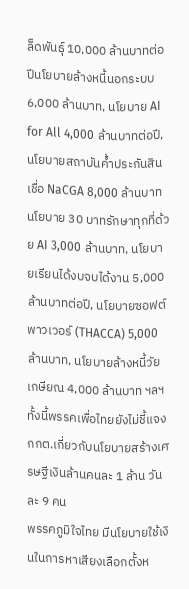ล็ดพันธุ์ 10,000 ล้านบาทต่อปีนโยบายล้างหนี้นอกระบบ 6,000 ล้านบาท, นโยบาย AI for All 4,000 ล้านบาทต่อปี, นโยบายสถาบันค้ำประกันสินเชื่อ NaCGA 8,000 ล้านบาท
นโยบาย 30 บาทรักษาทุกที่ด้วย AI 3,000 ล้านบาท, นโยบายเรียนได้งบจบได้งาน 5,000 ล้านบาทต่อปี, นโยบายซอฟต์พาวเวอร์ (THACCA) 5,000 ล้านบาท, นโยบายล้างหนี้วัยเกษียณ 4,000 ล้านบาท ฯลฯ ทั้งนี้พรรคเพื่อไทยยังไม่ชี้แจง กกต.เกี่ยวกับนโยบายสร้างเศรษฐีเงินล้านคนละ 1 ล้าน วันละ 9 คน
พรรคภูมิใจไทย มีนโยบายใช้เงินในการหาเสียงเลือกตั้งห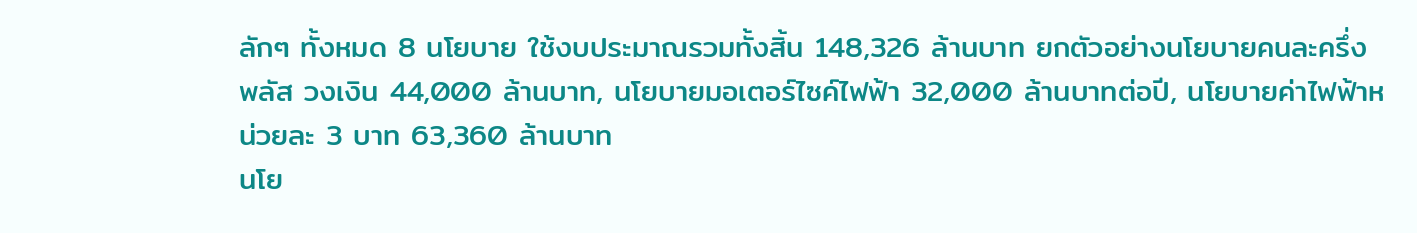ลักๆ ทั้งหมด 8 นโยบาย ใช้งบประมาณรวมทั้งสิ้น 148,326 ล้านบาท ยกตัวอย่างนโยบายคนละครึ่ง พลัส วงเงิน 44,000 ล้านบาท, นโยบายมอเตอร์ไซค์ไฟฟ้า 32,000 ล้านบาทต่อปี, นโยบายค่าไฟฟ้าหน่วยละ 3 บาท 63,360 ล้านบาท
นโย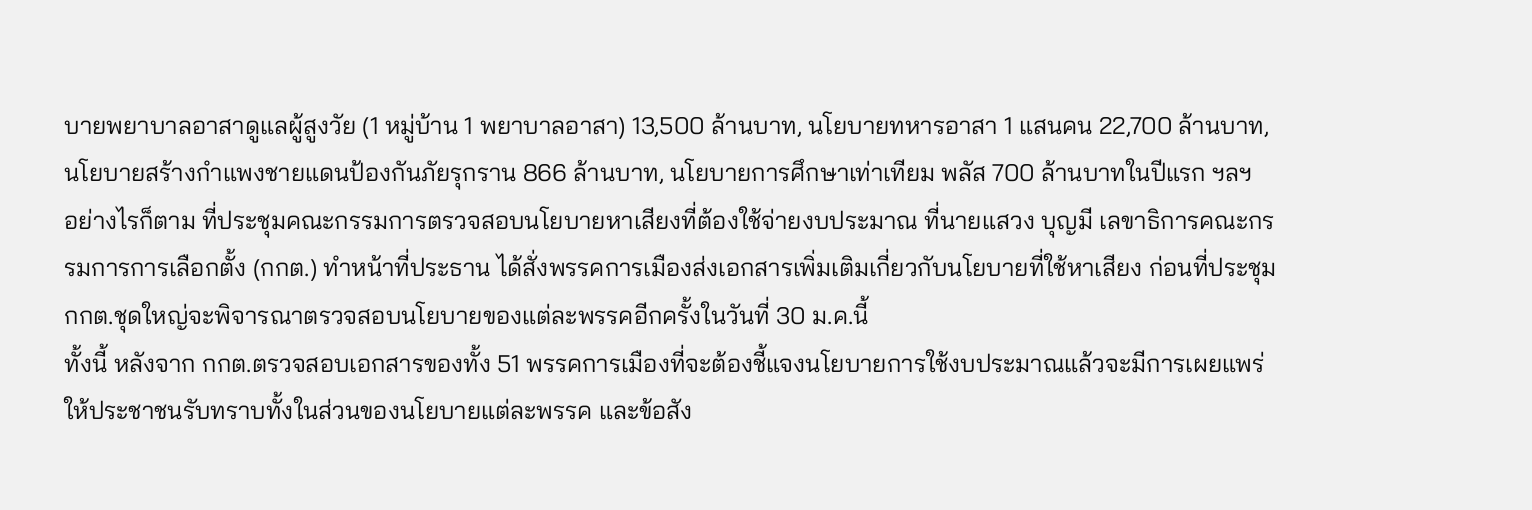บายพยาบาลอาสาดูแลผู้สูงวัย (1 หมู่บ้าน 1 พยาบาลอาสา) 13,500 ล้านบาท, นโยบายทหารอาสา 1 แสนคน 22,700 ล้านบาท, นโยบายสร้างกำแพงชายแดนป้องกันภัยรุกราน 866 ล้านบาท, นโยบายการศึกษาเท่าเทียม พลัส 700 ล้านบาทในปีแรก ฯลฯ
อย่างไรก็ตาม ที่ประชุมคณะกรรมการตรวจสอบนโยบายหาเสียงที่ต้องใช้จ่ายงบประมาณ ที่นายแสวง บุญมี เลขาธิการคณะกรรมการการเลือกตั้ง (กกต.) ทำหน้าที่ประธาน ได้สั่งพรรคการเมืองส่งเอกสารเพิ่มเติมเกี่ยวกับนโยบายที่ใช้หาเสียง ก่อนที่ประชุม กกต.ชุดใหญ่จะพิจารณาตรวจสอบนโยบายของแต่ละพรรคอีกครั้งในวันที่ 30 ม.ค.นี้
ทั้งนี้ หลังจาก กกต.ตรวจสอบเอกสารของทั้ง 51 พรรคการเมืองที่จะต้องชี้แจงนโยบายการใช้งบประมาณแล้วจะมีการเผยแพร่ให้ประชาชนรับทราบทั้งในส่วนของนโยบายแต่ละพรรค และข้อสัง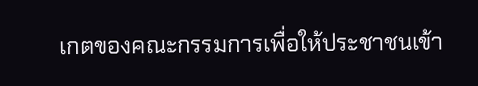เกตของคณะกรรมการเพื่อให้ประชาชนเข้า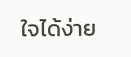ใจได้ง่าย